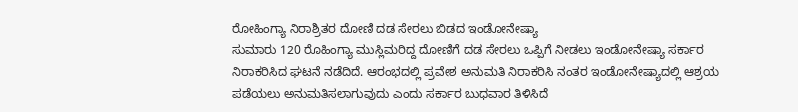ರೋಹಿಂಗ್ಯಾ ನಿರಾಶ್ರಿತರ ದೋಣಿ ದಡ ಸೇರಲು ಬಿಡದ ಇಂಡೋನೇಷ್ಯಾ
ಸುಮಾರು 120 ರೊಹಿಂಗ್ಯಾ ಮುಸ್ಲಿಮರಿದ್ದ ದೋಣಿಗೆ ದಡ ಸೇರಲು ಒಪ್ಪಿಗೆ ನೀಡಲು ಇಂಡೋನೇಷ್ಯಾ ಸರ್ಕಾರ ನಿರಾಕರಿಸಿದ ಘಟನೆ ನಡೆದಿದೆ. ಆರಂಭದಲ್ಲಿ ಪ್ರವೇಶ ಅನುಮತಿ ನಿರಾಕರಿಸಿ ನಂತರ ಇಂಡೋನೇಷ್ಯಾದಲ್ಲಿ ಆಶ್ರಯ ಪಡೆಯಲು ಅನುಮತಿಸಲಾಗುವುದು ಎಂದು ಸರ್ಕಾರ ಬುಧವಾರ ತಿಳಿಸಿದೆ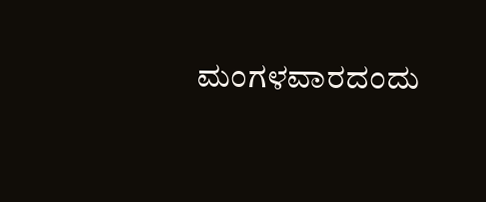ಮಂಗಳವಾರದಂದು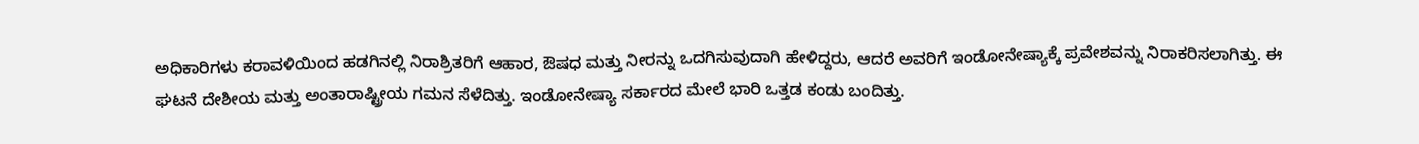ಅಧಿಕಾರಿಗಳು ಕರಾವಳಿಯಿಂದ ಹಡಗಿನಲ್ಲಿ ನಿರಾಶ್ರಿತರಿಗೆ ಆಹಾರ, ಔಷಧ ಮತ್ತು ನೀರನ್ನು ಒದಗಿಸುವುದಾಗಿ ಹೇಳಿದ್ದರು, ಆದರೆ ಅವರಿಗೆ ಇಂಡೋನೇಷ್ಯಾಕ್ಕೆ ಪ್ರವೇಶವನ್ನು ನಿರಾಕರಿಸಲಾಗಿತ್ತು. ಈ ಘಟನೆ ದೇಶೀಯ ಮತ್ತು ಅಂತಾರಾಷ್ಟ್ರೀಯ ಗಮನ ಸೆಳೆದಿತ್ತು. ಇಂಡೋನೇಷ್ಯಾ ಸರ್ಕಾರದ ಮೇಲೆ ಭಾರಿ ಒತ್ತಡ ಕಂಡು ಬಂದಿತ್ತು.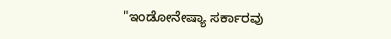"ಇಂಡೋನೇಷ್ಯಾ ಸರ್ಕಾರವು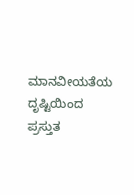ಮಾನವೀಯತೆಯ ದೃಷ್ಟಿಯಿಂದ ಪ್ರಸ್ತುತ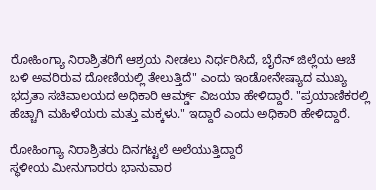ರೋಹಿಂಗ್ಯಾ ನಿರಾಶ್ರಿತರಿಗೆ ಆಶ್ರಯ ನೀಡಲು ನಿರ್ಧರಿಸಿದೆ, ಬೈರೆನ್ ಜಿಲ್ಲೆಯ ಆಚೆ ಬಳಿ ಅವರಿರುವ ದೋಣಿಯಲ್ಲಿ ತೇಲುತ್ತಿದೆ" ಎಂದು ಇಂಡೋನೇಷ್ಯಾದ ಮುಖ್ಯ ಭದ್ರತಾ ಸಚಿವಾಲಯದ ಅಧಿಕಾರಿ ಆರ್ಮ್ಡ್ ವಿಜಯಾ ಹೇಳಿದ್ದಾರೆ. "ಪ್ರಯಾಣಿಕರಲ್ಲಿ ಹೆಚ್ಚಾಗಿ ಮಹಿಳೆಯರು ಮತ್ತು ಮಕ್ಕಳು." ಇದ್ದಾರೆ ಎಂದು ಅಧಿಕಾರಿ ಹೇಳಿದ್ದಾರೆ.

ರೋಹಿಂಗ್ಯಾ ನಿರಾಶ್ರಿತರು ದಿನಗಟ್ಟಲೆ ಅಲೆಯುತ್ತಿದ್ದಾರೆ
ಸ್ಥಳೀಯ ಮೀನುಗಾರರು ಭಾನುವಾರ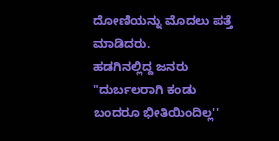ದೋಣಿಯನ್ನು ಮೊದಲು ಪತ್ತೆ ಮಾಡಿದರು.
ಹಡಗಿನಲ್ಲಿದ್ದ ಜನರು "ದುರ್ಬಲರಾಗಿ ಕಂಡು ಬಂದರೂ ಭೀತಿಯಿಂದಿಲ್ಲ''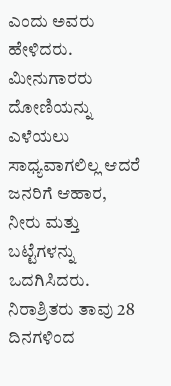ಎಂದು ಅವರು ಹೇಳಿದರು.
ಮೀನುಗಾರರು ದೋಣಿಯನ್ನು ಎಳೆಯಲು ಸಾಧ್ಯವಾಗಲಿಲ್ಲ ಆದರೆ ಜನರಿಗೆ ಆಹಾರ, ನೀರು ಮತ್ತು ಬಟ್ಟೆಗಳನ್ನು ಒದಗಿಸಿದರು.
ನಿರಾಶ್ರಿತರು ತಾವು 28 ದಿನಗಳಿಂದ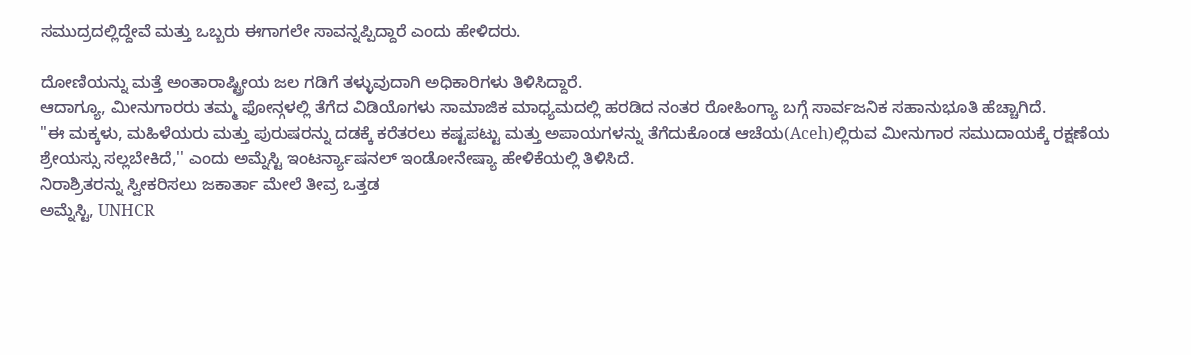ಸಮುದ್ರದಲ್ಲಿದ್ದೇವೆ ಮತ್ತು ಒಬ್ಬರು ಈಗಾಗಲೇ ಸಾವನ್ನಪ್ಪಿದ್ದಾರೆ ಎಂದು ಹೇಳಿದರು.

ದೋಣಿಯನ್ನು ಮತ್ತೆ ಅಂತಾರಾಷ್ಟ್ರೀಯ ಜಲ ಗಡಿಗೆ ತಳ್ಳುವುದಾಗಿ ಅಧಿಕಾರಿಗಳು ತಿಳಿಸಿದ್ದಾರೆ.
ಆದಾಗ್ಯೂ, ಮೀನುಗಾರರು ತಮ್ಮ ಫೋನ್ಗಳಲ್ಲಿ ತೆಗೆದ ವಿಡಿಯೊಗಳು ಸಾಮಾಜಿಕ ಮಾಧ್ಯಮದಲ್ಲಿ ಹರಡಿದ ನಂತರ ರೋಹಿಂಗ್ಯಾ ಬಗ್ಗೆ ಸಾರ್ವಜನಿಕ ಸಹಾನುಭೂತಿ ಹೆಚ್ಚಾಗಿದೆ.
"ಈ ಮಕ್ಕಳು, ಮಹಿಳೆಯರು ಮತ್ತು ಪುರುಷರನ್ನು ದಡಕ್ಕೆ ಕರೆತರಲು ಕಷ್ಟಪಟ್ಟು ಮತ್ತು ಅಪಾಯಗಳನ್ನು ತೆಗೆದುಕೊಂಡ ಆಚೆಯ(Aceh)ಲ್ಲಿರುವ ಮೀನುಗಾರ ಸಮುದಾಯಕ್ಕೆ ರಕ್ಷಣೆಯ ಶ್ರೇಯಸ್ಸು ಸಲ್ಲಬೇಕಿದೆ,'' ಎಂದು ಅಮ್ನೆಸ್ಟಿ ಇಂಟರ್ನ್ಯಾಷನಲ್ ಇಂಡೋನೇಷ್ಯಾ ಹೇಳಿಕೆಯಲ್ಲಿ ತಿಳಿಸಿದೆ.
ನಿರಾಶ್ರಿತರನ್ನು ಸ್ವೀಕರಿಸಲು ಜಕಾರ್ತಾ ಮೇಲೆ ತೀವ್ರ ಒತ್ತಡ
ಅಮ್ನೆಸ್ಟಿ, UNHCR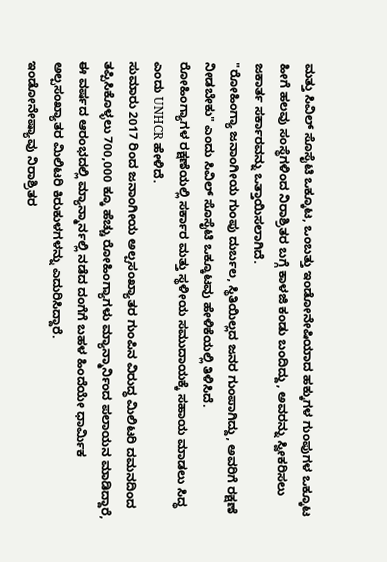ಮತ್ತು ಸಿವಿಲ್ ಸೊಸೈಟಿ ಒಕ್ಕೂಟ, ಒಂಬತ್ತು ಇಂಡೋನೇಷಿಯಾದ ಹಕ್ಕುಗಳ ಗುಂಪುಗಳ ಒಕ್ಕೂಟ ಹೀಗೆ ಹಲವು ಸಂಸ್ಥೆಗಳಿಂದ ನಿರಾಶ್ರಿತರ ಬಗ್ಗೆ ಕಾಳಜಿ ಕಂಡು ಬಂದಿದ್ದು, ಅವರನ್ನು ಸ್ವೀಕರಿಸಲು ಜಕಾರ್ತ ಸರ್ಕಾರವನ್ನು ಒತ್ತಾಯಿಸಲಾಗಿದೆ.
"ರೋಹಿಂಗ್ಯಾ ಜನಾಂಗೀಯ ಗುಂಪು ದುರ್ಬಲ, ಸ್ಥಿತಿಯಿಲ್ಲದ ಜನರ ಗುಂಪಾಗಿದ್ದು, ಅವರಿಗೆ ರಕ್ಷಣೆ ನೀಡಬೇಕು" ಎಂದು ಸಿವಿಲ್ ಸೊಸೈಟಿ ಒಕ್ಕೂಟವು ಹೇಳಿಕೆಯಲ್ಲಿ ತಿಳಿಸಿದೆ.
ರೋಹಿಂಗ್ಯಾಗಳ ರಕ್ಷಣೆಯಲ್ಲಿ ಸರ್ಕಾರ ಮತ್ತು ಸ್ಥಳೀಯ ಸಮುದಾಯಕ್ಕೆ ಸಹಾಯ ಮಾಡಲು ಸಿದ್ಧ ಎಂದು UNHCR ಹೇಳಿದೆ.
ಸುಮಾರು 2017 ರಿಂದ ಜನಾಂಗೀಯ ಅಲ್ಪಸಂಖ್ಯಾತರ ಗುಂಪಿನ ವಿರುದ್ಧ ಮಿಲಿಟರಿ ದಮನದಿಂದ ತಪ್ಪಿಸಿಕೊಳ್ಳಲು 700,000 ಕ್ಕೂ ಹೆಚ್ಚು ರೋಹಿಂಗ್ಯಾಗಳು ಮ್ಯಾನ್ಮಾರ್ನಿಂದ ಪಲಾಯನ ಮಾಡಿದ್ದಾರೆ, ಈ ವರ್ಷದ ಆರಂಭದಲ್ಲಿ ಮ್ಯಾನ್ಮಾರ್ನಲ್ಲಿ ನಡೆದ ದಂಗೆಗೆ ಬಹಳ ಹಿಂದೆಯೇ ಧಾರ್ಮಿಕ ಅಲ್ಪಸಂಖ್ಯಾತರ ಮಿಲಿಟರಿ ಕಿರುಕುಳಗಳನ್ನು ಎದುರಿಸಿದ್ದಾರೆ.
ಇಂಡೋನೇಷ್ಯಾವು ನಿರಾಶ್ರಿತರ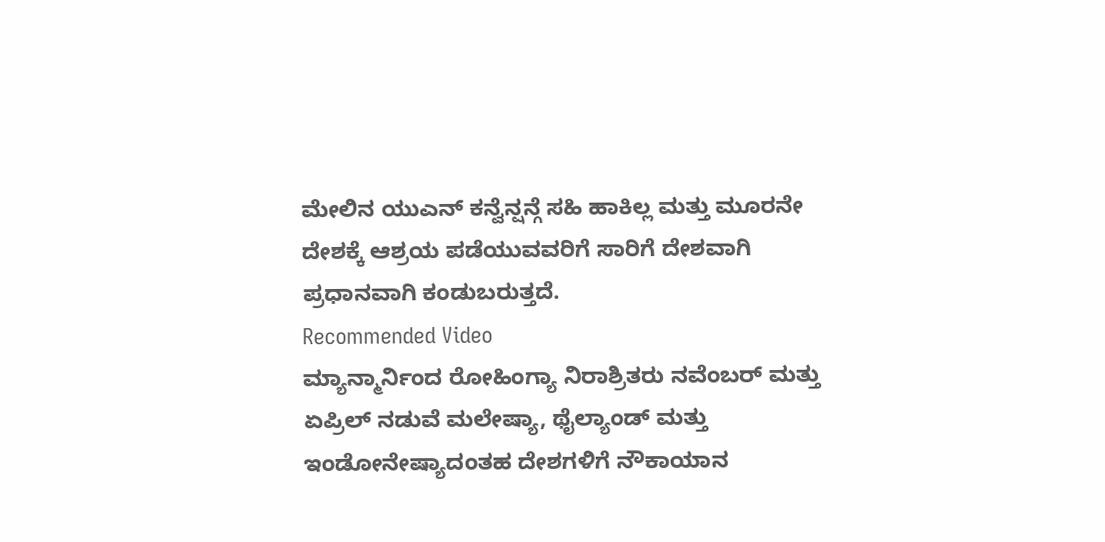ಮೇಲಿನ ಯುಎನ್ ಕನ್ವೆನ್ಷನ್ಗೆ ಸಹಿ ಹಾಕಿಲ್ಲ ಮತ್ತು ಮೂರನೇ ದೇಶಕ್ಕೆ ಆಶ್ರಯ ಪಡೆಯುವವರಿಗೆ ಸಾರಿಗೆ ದೇಶವಾಗಿ ಪ್ರಧಾನವಾಗಿ ಕಂಡುಬರುತ್ತದೆ.
Recommended Video
ಮ್ಯಾನ್ಮಾರ್ನಿಂದ ರೋಹಿಂಗ್ಯಾ ನಿರಾಶ್ರಿತರು ನವೆಂಬರ್ ಮತ್ತು ಏಪ್ರಿಲ್ ನಡುವೆ ಮಲೇಷ್ಯಾ, ಥೈಲ್ಯಾಂಡ್ ಮತ್ತು ಇಂಡೋನೇಷ್ಯಾದಂತಹ ದೇಶಗಳಿಗೆ ನೌಕಾಯಾನ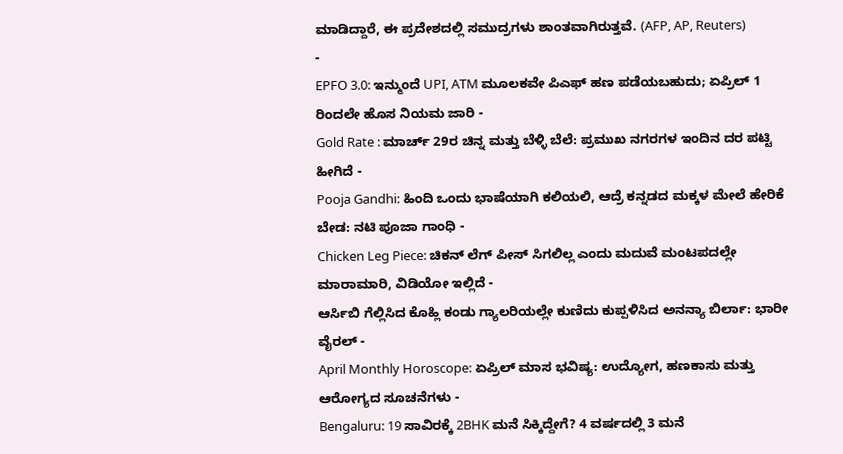ಮಾಡಿದ್ದಾರೆ, ಈ ಪ್ರದೇಶದಲ್ಲಿ ಸಮುದ್ರಗಳು ಶಾಂತವಾಗಿರುತ್ತವೆ. (AFP, AP, Reuters)
-
EPFO 3.0: ಇನ್ಮುಂದೆ UPI, ATM ಮೂಲಕವೇ ಪಿಎಫ್ ಹಣ ಪಡೆಯಬಹುದು; ಏಪ್ರಿಲ್ 1 ರಿಂದಲೇ ಹೊಸ ನಿಯಮ ಜಾರಿ -
Gold Rate : ಮಾರ್ಚ್ 29ರ ಚಿನ್ನ ಮತ್ತು ಬೆಳ್ಳಿ ಬೆಲೆ: ಪ್ರಮುಖ ನಗರಗಳ ಇಂದಿನ ದರ ಪಟ್ಟಿ ಹೀಗಿದೆ -
Pooja Gandhi: ಹಿಂದಿ ಒಂದು ಭಾಷೆಯಾಗಿ ಕಲಿಯಲಿ, ಆದ್ರೆ ಕನ್ನಡದ ಮಕ್ಕಳ ಮೇಲೆ ಹೇರಿಕೆ ಬೇಡ: ನಟಿ ಪೂಜಾ ಗಾಂಧಿ -
Chicken Leg Piece: ಚಿಕನ್ ಲೆಗ್ ಪೀಸ್ ಸಿಗಲಿಲ್ಲ ಎಂದು ಮದುವೆ ಮಂಟಪದಲ್ಲೇ ಮಾರಾಮಾರಿ, ವಿಡಿಯೋ ಇಲ್ಲಿದೆ -
ಆರ್ಸಿಬಿ ಗೆಲ್ಲಿಸಿದ ಕೊಹ್ಲಿ ಕಂಡು ಗ್ಯಾಲರಿಯಲ್ಲೇ ಕುಣಿದು ಕುಪ್ಪಳಿಸಿದ ಅನನ್ಯಾ ಬಿರ್ಲಾ: ಭಾರೀ ವೈರಲ್ -
April Monthly Horoscope: ಏಪ್ರಿಲ್ ಮಾಸ ಭವಿಷ್ಯ: ಉದ್ಯೋಗ, ಹಣಕಾಸು ಮತ್ತು ಆರೋಗ್ಯದ ಸೂಚನೆಗಳು -
Bengaluru: 19 ಸಾವಿರಕ್ಕೆ 2BHK ಮನೆ ಸಿಕ್ಕಿದ್ದೇಗೆ? 4 ವರ್ಷದಲ್ಲಿ 3 ಮನೆ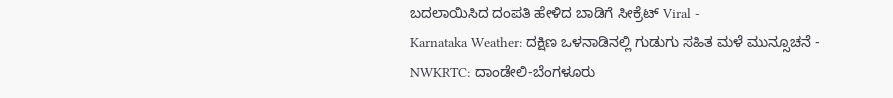ಬದಲಾಯಿಸಿದ ದಂಪತಿ ಹೇಳಿದ ಬಾಡಿಗೆ ಸೀಕ್ರೆಟ್ Viral -
Karnataka Weather: ದಕ್ಷಿಣ ಒಳನಾಡಿನಲ್ಲಿ ಗುಡುಗು ಸಹಿತ ಮಳೆ ಮುನ್ಸೂಚನೆ -
NWKRTC: ದಾಂಡೇಲಿ-ಬೆಂಗಳೂರು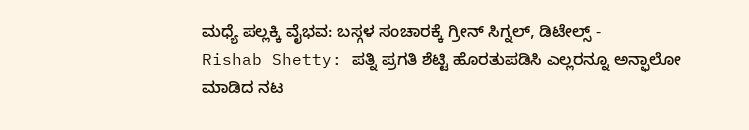ಮಧ್ಯೆ ಪಲ್ಲಕ್ಕಿ ವೈಭವ: ಬಸ್ಗಳ ಸಂಚಾರಕ್ಕೆ ಗ್ರೀನ್ ಸಿಗ್ನಲ್, ಡಿಟೇಲ್ಸ್ -
Rishab Shetty: ಪತ್ನಿ ಪ್ರಗತಿ ಶೆಟ್ಟಿ ಹೊರತುಪಡಿಸಿ ಎಲ್ಲರನ್ನೂ ಅನ್ಫಾಲೋ ಮಾಡಿದ ನಟ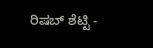ರಿಷಬ್ ಶೆಟ್ಟಿ -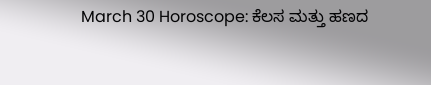March 30 Horoscope: ಕೆಲಸ ಮತ್ತು ಹಣದ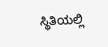ಸ್ಥಿತಿಯಲ್ಲಿ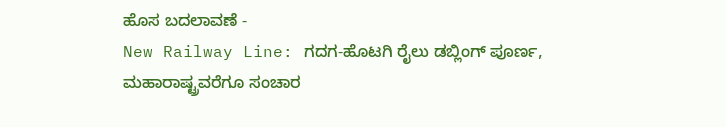ಹೊಸ ಬದಲಾವಣೆ -
New Railway Line: ಗದಗ-ಹೊಟಗಿ ರೈಲು ಡಬ್ಲಿಂಗ್ ಪೂರ್ಣ, ಮಹಾರಾಷ್ಟ್ರವರೆಗೂ ಸಂಚಾರ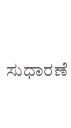ಸುಧಾರಣೆ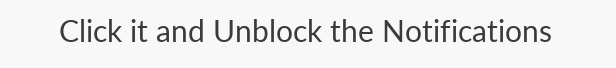Click it and Unblock the Notifications